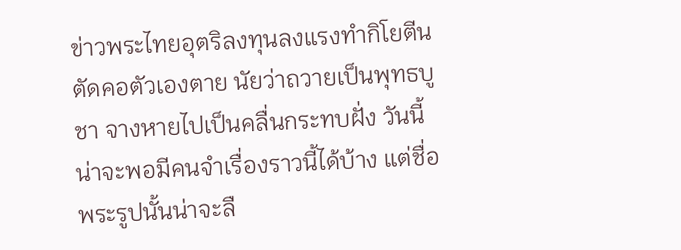ข่าวพระไทยอุตริลงทุนลงแรงทำกิโยตีนตัดคอตัวเองตาย นัยว่าถวายเป็นพุทธบูชา จางหายไปเป็นคลื่นกระทบฝั่ง วันนี้น่าจะพอมีคนจำเรื่องราวนี้ได้บ้าง แต่ชื่อพระรูปนั้นน่าจะลื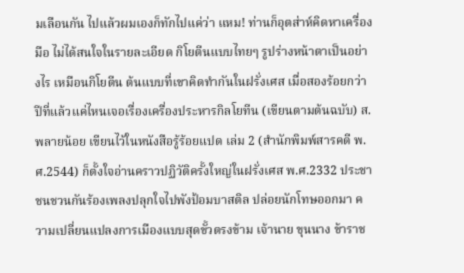มเลือนกัน ไปแล้วผมเองก็ทักไปแค่ว่า แหม! ท่านก็อุตส่าห์คิดหาเครื่องมือ ไม่ได้สนใจในรายละเอียด กิโยตีนแบบไทยๆ รูปร่างหน้าตาเป็นอย่างไร เหมือนกิโยตีน ต้นแบบที่เขาคิดทำกันในฝรั่งเศส เมื่อสองร้อยกว่าปีที่แล้วแค่ไหนเจอเรื่องเครื่องประหารกิลโยทีน (เขียนตามต้นฉบับ) ส.พลายน้อย เขียนไว้ในหนังสือรู้ร้อยแปด เล่ม 2 (สำนักพิมพ์สารคดี พ.ศ.2544) ก็ตั้งใจอ่านคราวปฏิวัติครั้งใหญ่ในฝรั่งเศส พ.ศ.2332 ประชาชนชวนกันร้องเพลงปลุกใจไปพังป้อมบาสติล ปล่อยนักโทษออกมา ความเปลี่ยนแปลงการเมืองแบบสุดขั้วตรงข้าม เจ้านาย ขุนนาง ข้าราช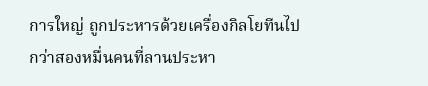การใหญ่ ถูกประหารด้วยเครื่องกิลโยทีนไปกว่าสองหมื่นคนที่ลานประหา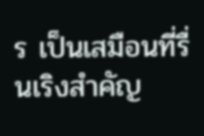ร เป็นเสมือนที่รื่นเริงสำคัญ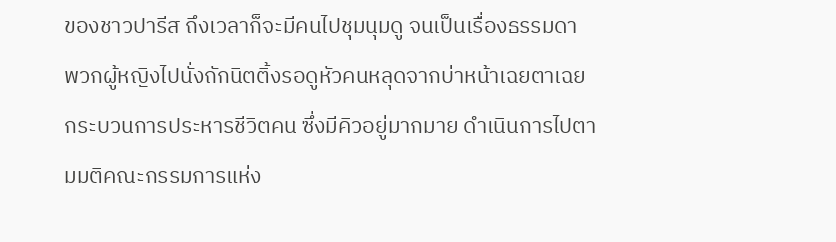ของชาวปารีส ถึงเวลาก็จะมีคนไปชุมนุมดู จนเป็นเรื่องธรรมดา พวกผู้หญิงไปนั่งถักนิตติ้งรอดูหัวคนหลุดจากบ่าหน้าเฉยตาเฉยกระบวนการประหารชีวิตคน ซึ่งมีคิวอยู่มากมาย ดำเนินการไปตามมติคณะกรรมการแห่ง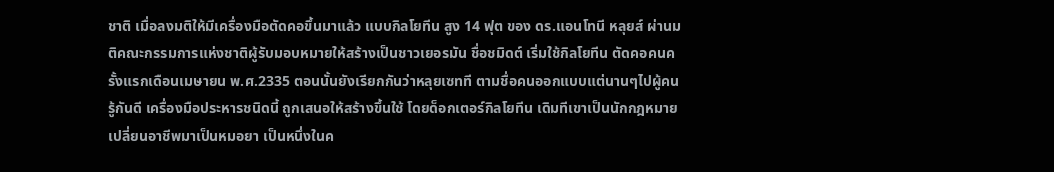ชาติ เมื่อลงมติให้มีเครื่องมือตัดคอขึ้นมาแล้ว แบบกิลโยทีน สูง 14 ฟุต ของ ดร.แอนโทนี หลุยส์ ผ่านมติคณะกรรมการแห่งชาติผู้รับมอบหมายให้สร้างเป็นชาวเยอรมัน ชื่อชมิดต์ เริ่มใช้กิลโยทีน ตัดคอคนครั้งแรกเดือนเมษายน พ.ศ.2335 ตอนนั้นยังเรียกกันว่าหลุยเซทที ตามชื่อคนออกแบบแต่นานๆไปผู้คนรู้กันดี เครื่องมือประหารชนิดนี้ ถูกเสนอให้สร้างขึ้นใช้ โดยด็อกเตอร์กิลโยทีน เดิมทีเขาเป็นนักกฎหมาย เปลี่ยนอาชีพมาเป็นหมอยา เป็นหนึ่งในค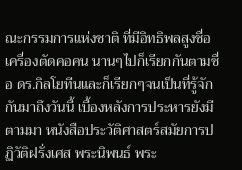ณะกรรมการแห่งชาติ ที่มีอิทธิพลสูงชื่อเครื่องตัดคอคน นานๆไปก็เรียกกันตามชื่อ ดร.กิลโยทีนและก็เรียกๆจนเป็นที่รู้จักกันมาถึงวันนี้ เบื้องหลังการประหารยังมีตามมา หนังสือประวัติศาสตร์สมัยการปฏิวัติฝรั่งเศส พระนิพนธ์ พระ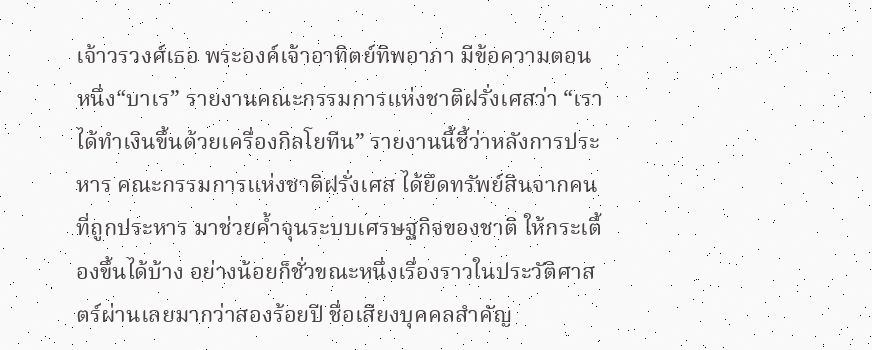เจ้าวรวงศ์เธอ พระองค์เจ้าอาทิตย์ทิพอาภา มีข้อความตอนหนึ่ง“บาเร” รายงานคณะกรรมการแห่งชาติฝรั่งเศสว่า “เราได้ทำเงินขึ้นด้วยเครื่องกิลโยทีน” รายงานนี้ชี้ว่าหลังการประหาร คณะกรรมการแห่งชาติฝรั่งเศส ได้ยึดทรัพย์สินจากคนที่ถูกประหาร มาช่วยค้ำจุนระบบเศรษฐกิจของชาติ ให้กระเตื้องขึ้นได้บ้าง อย่างน้อยก็ชั่วขณะหนึ่งเรื่องราวในประวัติศาสตร์ผ่านเลยมากว่าสองร้อยปี ชื่อเสียงบุคคลสำคัญ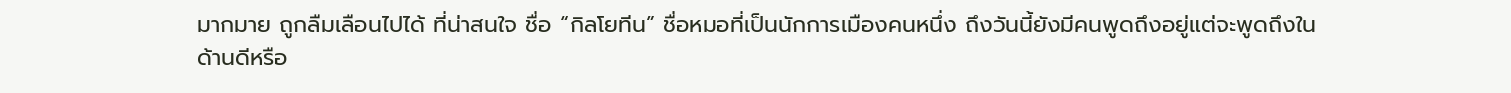มากมาย ถูกลืมเลือนไปได้ ที่น่าสนใจ ชื่อ “กิลโยทีน” ชื่อหมอที่เป็นนักการเมืองคนหนึ่ง ถึงวันนี้ยังมีคนพูดถึงอยู่แต่จะพูดถึงในด้านดีหรือ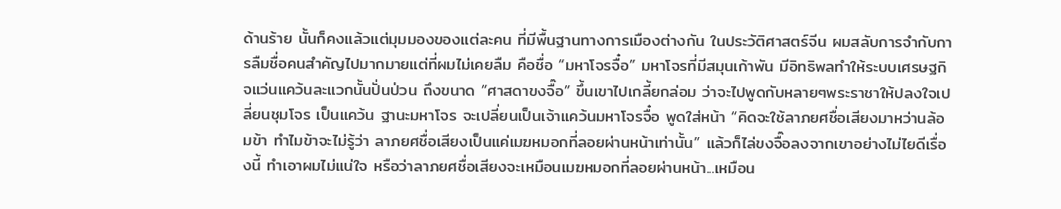ด้านร้าย นั้นก็คงแล้วแต่มุมมองของแต่ละคน ที่มีพื้นฐานทางการเมืองต่างกัน ในประวัติศาสตร์จีน ผมสลับการจำกับการลืมชื่อคนสำคัญไปมากมายแต่ที่ผมไม่เคยลืม คือชื่อ “มหาโจรจื๋อ” มหาโจรที่มีสมุนเก้าพัน มีอิทธิพลทำให้ระบบเศรษฐกิจแว่นแคว้นละแวกนั้นปั่นป่วน ถึงขนาด “ศาสดาขงจื๊อ” ขึ้นเขาไปเกลี้ยกล่อม ว่าจะไปพูดกับหลายๆพระราชาให้ปลงใจเปลี่ยนชุมโจร เป็นแคว้น ฐานะมหาโจร จะเปลี่ยนเป็นเจ้าแคว้นมหาโจรจื๋อ พูดใส่หน้า “คิดจะใช้ลาภยศชื่อเสียงมาหว่านล้อมข้า ทำไมข้าจะไม่รู้ว่า ลาภยศชื่อเสียงเป็นแค่เมฆหมอกที่ลอยผ่านหน้าเท่านั้น” แล้วก็ไล่ขงจื๊อลงจากเขาอย่างไม่ไยดีเรื่องนี้ ทำเอาผมไม่แน่ใจ หรือว่าลาภยศชื่อเสียงจะเหมือนเมฆหมอกที่ลอยผ่านหน้า...เหมือน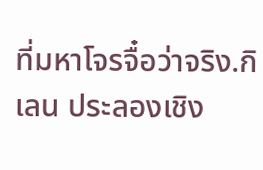ที่มหาโจรจื๋อว่าจริง.กิเลน ประลองเชิง